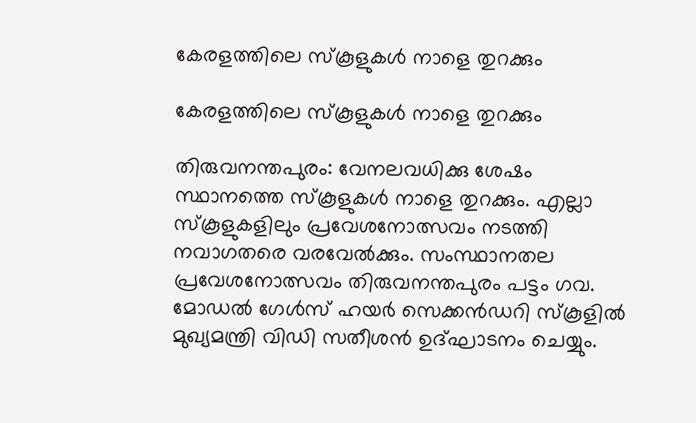കേരളത്തിലെ സ്‌കൂളുകള്‍ നാളെ തുറക്കും

കേരളത്തിലെ സ്‌കൂളുകള്‍ നാളെ തുറക്കും

തിരുവനന്തപുരം: വേനലവധിക്കു ശേഷം സ്ഥാനത്തെ സ്‌കൂളുകള്‍ നാളെ തുറക്കും. എല്ലാ സ്‌കൂളുകളിലും പ്രവേശനോത്സവം നടത്തി നവാഗതരെ വരവേല്‍ക്കും. സംസ്ഥാനതല പ്രവേശനോത്സവം തിരുവനന്തപുരം പട്ടം ഗവ. മോഡല്‍ ഗേള്‍സ് ഹയര്‍ സെക്കന്‍ഡറി സ്‌കൂളില്‍ മുഖ്യമന്ത്രി വിഡി സതീശന്‍ ഉദ്ഘാടനം ചെയ്യും.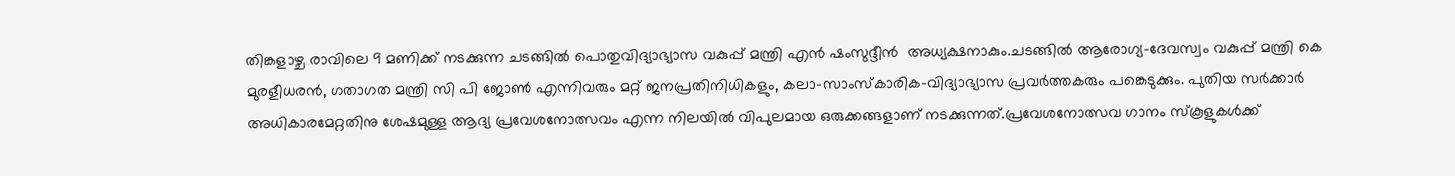തിങ്കളാഴ്ച രാവിലെ 9 മണിക്ക് നടക്കുന്ന ചടങ്ങില്‍ പൊതുവിദ്യാഭ്യാസ വകുപ്പ് മന്ത്രി എന്‍ ഷംസുദ്ദീന്‍  അധ്യക്ഷനാകും.ചടങ്ങില്‍ ആരോഗ്യ-ദേവസ്വം വകുപ്പ് മന്ത്രി കെ മുരളീധരന്‍, ഗതാഗത മന്ത്രി സി പി ജോണ്‍ എന്നിവരും മറ്റ് ജനപ്രതിനിധികളും, കലാ-സാംസ്‌കാരിക-വിദ്യാഭ്യാസ പ്രവര്‍ത്തകരും പങ്കെടുക്കും. പുതിയ സര്‍ക്കാര്‍ അധികാരമേറ്റതിനു ശേഷമുള്ള ആദ്യ പ്രവേശനോത്സവം എന്ന നിലയില്‍ വിപുലമായ ഒരുക്കങ്ങളാണ് നടക്കുന്നത്.പ്രവേശനോത്സവ ഗാനം സ്‌കൂളുകള്‍ക്ക്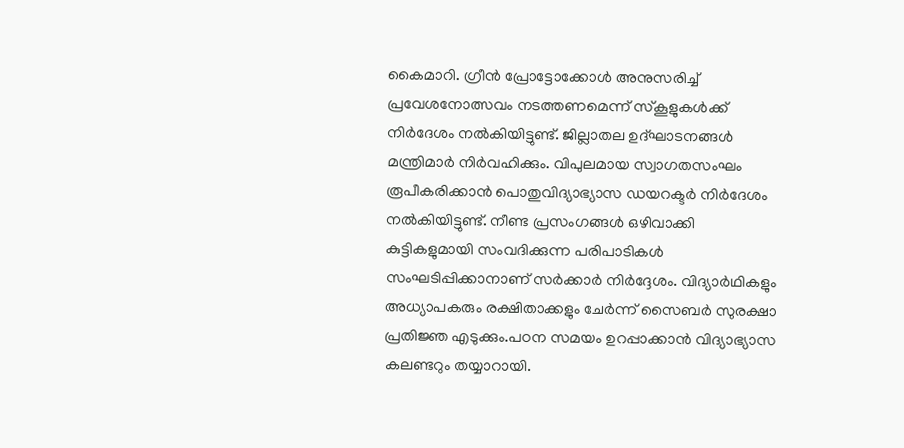കൈമാറി. ഗ്രീന്‍ പ്രോട്ടോക്കോള്‍ അനുസരിച്ച് പ്രവേശനോത്സവം നടത്തണമെന്ന് സ്‌കൂളുകള്‍ക്ക് നിര്‍ദേശം നല്‍കിയിട്ടുണ്ട്. ജില്ലാതല ഉദ്ഘാടനങ്ങള്‍ മന്ത്രിമാര്‍ നിര്‍വഹിക്കും. വിപുലമായ സ്വാഗതസംഘം രൂപീകരിക്കാന്‍ പൊതുവിദ്യാഭ്യാസ ഡയറക്ടര്‍ നിര്‍ദേശം നല്‍കിയിട്ടുണ്ട്. നീണ്ട പ്രസംഗങ്ങള്‍ ഒഴിവാക്കി കുട്ടികളുമായി സംവദിക്കുന്ന പരിപാടികള്‍ സംഘടിപ്പിക്കാനാണ് സര്‍ക്കാര്‍ നിര്‍ദ്ദേശം. വിദ്യാര്‍ഥികളും അധ്യാപകരും രക്ഷിതാക്കളും ചേര്‍ന്ന് സൈബര്‍ സുരക്ഷാ പ്രതിജ്ഞ എടുക്കും.പഠന സമയം ഉറപ്പാക്കാന്‍ വിദ്യാഭ്യാസ കലണ്ടറും തയ്യാറായി.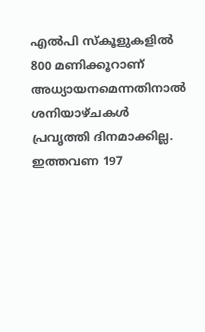എല്‍പി സ്‌കൂളുകളില്‍ 800 മണിക്കൂറാണ് അധ്യായനമെന്നതിനാല്‍ ശനിയാഴ്ചകള്‍ പ്രവൃത്തി ദിനമാക്കില്ല. ഇത്തവണ 197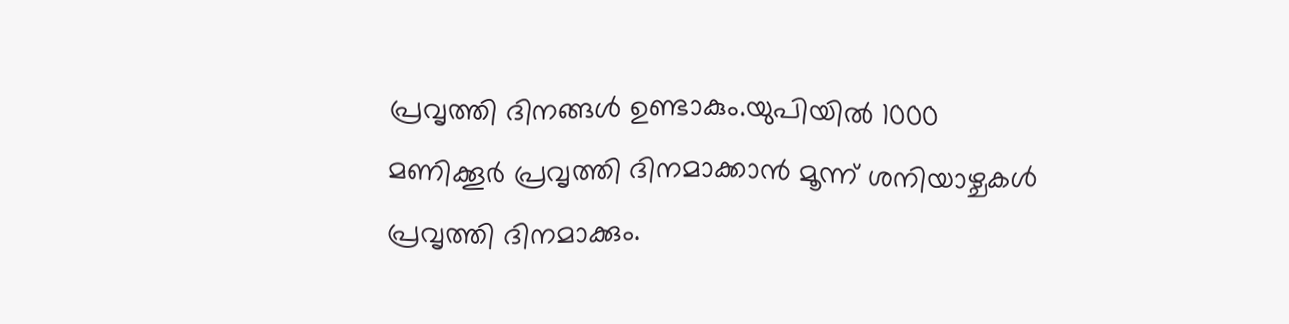പ്രവൃത്തി ദിനങ്ങള്‍ ഉണ്ടാകും.യുപിയില്‍ 1000 മണിക്കൂര്‍ പ്രവൃത്തി ദിനമാക്കാന്‍ മൂന്ന് ശനിയാഴ്ചകള്‍ പ്രവൃത്തി ദിനമാക്കും.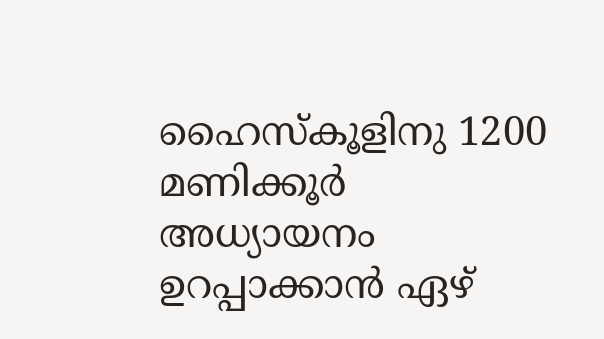ഹൈസ്‌കൂളിനു 1200 മണിക്കൂര്‍ അധ്യായനം ഉറപ്പാക്കാന്‍ ഏഴ്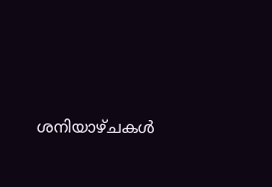ശനിയാഴ്ചകള്‍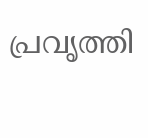പ്രവൃത്തി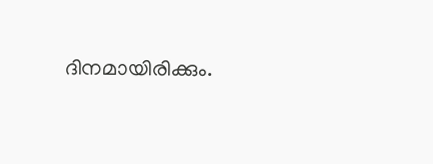ദിനമായിരിക്കും.